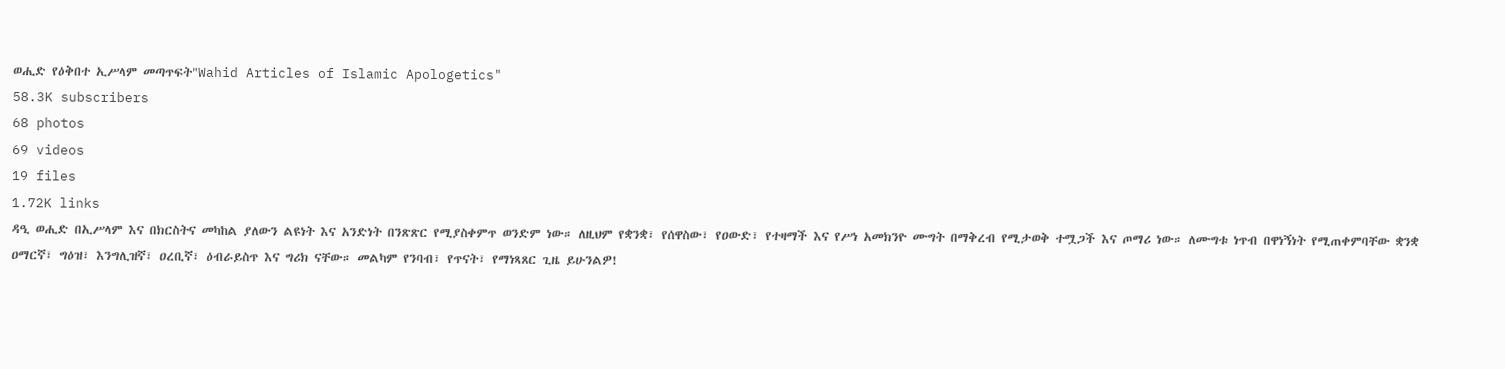ወሒድ የዕቅበተ ኢሥላም መጣጥፍት"Wahid Articles of Islamic Apologetics"
58.3K subscribers
68 photos
69 videos
19 files
1.72K links
ዳዒ ወሒድ በኢሥላም እና በክርስትና መካከል ያለውን ልዩነት እና አንድነት በንጽጽር የሚያስቀምጥ ወንድም ነው። ለዚህም የቋንቋ፣ የሰዋስው፣ የዐውድ፣ የተዛማች እና የሥነ አመክንዮ ሙግት በማቅረብ የሚታወቅ ተሟጋች እና ጦማሪ ነው። ለሙግቱ ነጥብ በዋነኝነት የሚጠቀምባቸው ቋንቋ ዐማርኛ፣ ግዕዝ፣ እንግሊዝኛ፣ ዐረቢኛ፣ ዕብራይስጥ እና ግሪክ ናቸው። መልካም የንባብ፣ የጥናት፣ የማነጻጸር ጊዜ ይሁንልዎ!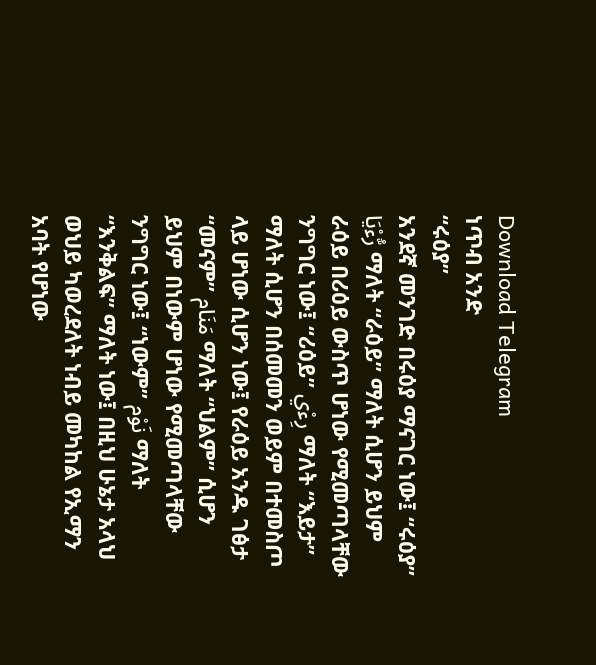Download Telegram
ነጥብ አንድ
“ሩዕያ”
አንደኛ መንገድ በሩዕያ ማናገር ነው፤ “ሩዕያ” رُّءْيَا ማለት “ራዕይ” ማለት ሲሆን ይህም ራዕይ በሪዕይ ውስጥ ሆነው የሚመጣላቸው ንግግር ነው፤ “ሪዕይ” رِءْي ማለት “እይታ” ማለት ሲሆን በሰመመን ወይም በተመስጦ ላይ ሆነው ሲሆን ነው፤ የራዕይ አንዱ ገፅታ “መናም” مَنَام ማለት “ህልም” ሲሆን ይህም በነውም ሆነው የሚመጣላቸው ንግግር ነው፤ “ነውም” نَوْم ማለት “እንቅልፍ” ማለት ነው፤ በዚህ ሁኔታ አላህ ወህይ ካወረደለት ነብይ መካከል የኢማን አባት የሆነው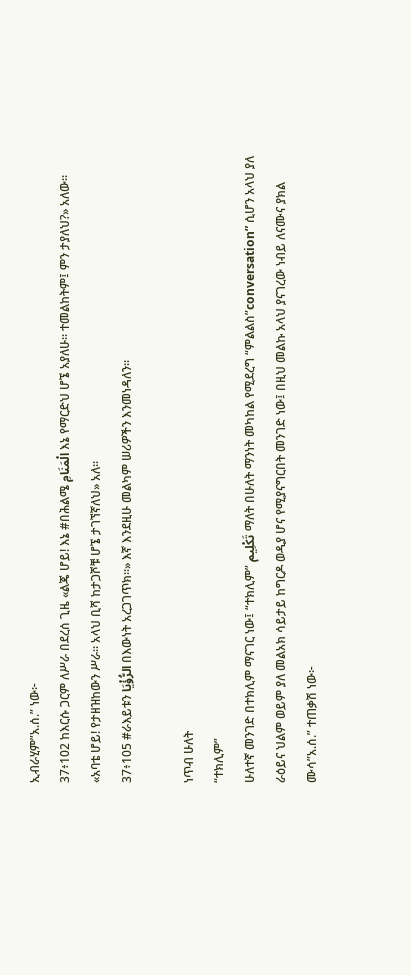ኢብራሂም”አ.ሰ.” ነው፦
37፥102 ከእርሱ ጋርም ለሥራ በደረሰ ጊዜ «ልጄ ሆይ! እኔ #በሕልሜ الْمَنَامِ እኔ የማርድህ ሆኜ አያለሁ፡፡ ተመልከትም፤ ምን ታያለህ?» አለው፡፡ «አባቴ ሆይ! የታዘዝከውን ሥራ፡፡ አላህ ቢሻ ከታጋሾቹ ሆኜ ታገኘኛለህ» አለ፡፡
37፥105 #ራእይቱን الرُّؤْيَا በእውነት አረጋገጥክ፡፡» እኛ እንደዚሁ መልካም ሠሪዎችን እንመነዳለን፡፡

ነጥብ ሁለት
“ተክሊም”
ሁለተኛ መንገድ በተክሊም ማናገር ነው፤ “ተክሊም” تَكْلِيم ማለት በሁለት ማንነት መካከል የሚደረግ “ምልልስ”conversation” ሲሆን አላህ ያለ ራዕይና ህልም ወይም ያለ መልአክ ሳይታይ ከግርዶ ወዲያ ሆና የሚያናግርበት መንገድ ነው፤ በዚህ መልኩ አላህ ያናገረው ነብይ ለናሙና ያክል ሙሳ”አ.ሰ.” ተጠቃሽ ነው፦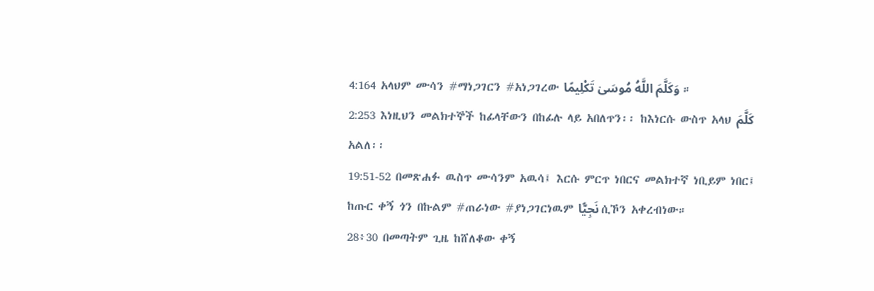4:164 አላህም ሙሳን #ማነጋገርን #አነጋገረው وَكَلَّمَ اللَّهُ مُوسَىٰ تَكْلِيمًا ።
2:253 እነዚህን መልክተኞች ከፊላቸውን በከፊሉ ላይ አበለጥን፡፡ ከእነርሱ ውስጥ አላህ كَلَّمَ አልለ፡፡
19:51-52 በመጽሐፉ ዉስጥ ሙሳንም አዉሳ፤ እርሱ ምርጥ ነበርና መልክተኛ ነቢይም ነበር፤ ከጡር ቀኝ ጎን በኩልም #ጠራነው #ያነጋገርነዉም نَجِيًّا ሲኾን አቀረብነው።
28፥30 በመጣትም ጊዜ ከሸለቆው ቀኝ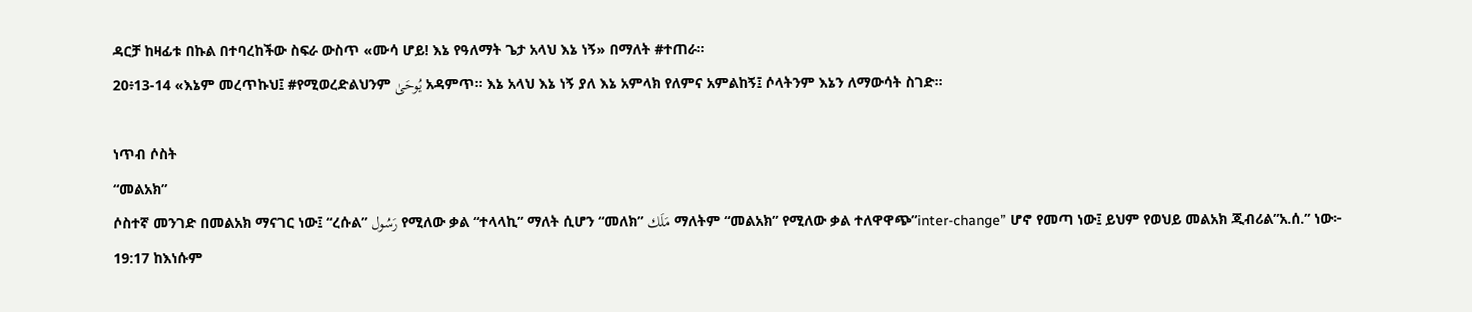ዳርቻ ከዛፊቱ በኩል በተባረከችው ስፍራ ውስጥ «ሙሳ ሆይ! እኔ የዓለማት ጌታ አላህ እኔ ነኝ» በማለት #ተጠራ፡፡
20፥13-14 «እኔም መረጥኩህ፤ #የሚወረድልህንም يُوحَىٰ አዳምጥ፡፡ እኔ አላህ እኔ ነኝ ያለ እኔ አምላክ የለምና አምልከኝ፤ ሶላትንም እኔን ለማውሳት ስገድ፡፡

ነጥብ ሶስት
“መልአክ”
ሶስተኛ መንገድ በመልአክ ማናገር ነው፤ “ረሱል” رَسُول የሚለው ቃል “ተላላኪ” ማለት ሲሆን “መለክ” مَلَك ማለትም “መልአክ” የሚለው ቃል ተለዋዋጭ”inter-change” ሆኖ የመጣ ነው፤ ይህም የወህይ መልአክ ጂብሪል”አ.ሰ.” ነው፦
19:17 ከእነሱም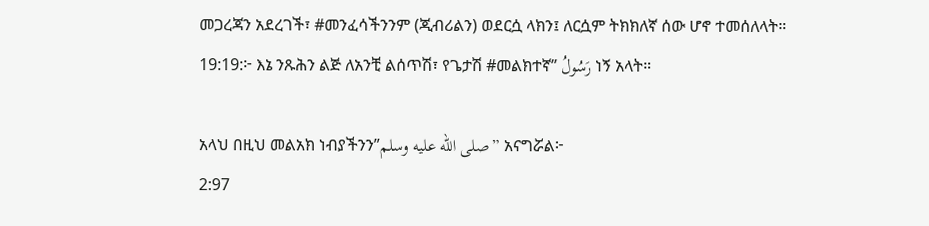መጋረጃን አደረገች፣ #መንፈሳችንንም (ጂብሪልን) ወደርሷ ላክን፤ ለርሷም ትክክለኛ ሰው ሆኖ ተመሰለላት።
19:19:፦ እኔ ንጹሕን ልጅ ለአንቺ ልሰጥሽ፣ የጌታሽ #መልክተኛ” رَسُولُ ነኝ አላት።

አላህ በዚህ መልአክ ነብያችንን”صلى الله عليه وسلم” አናግሯል፦
2:97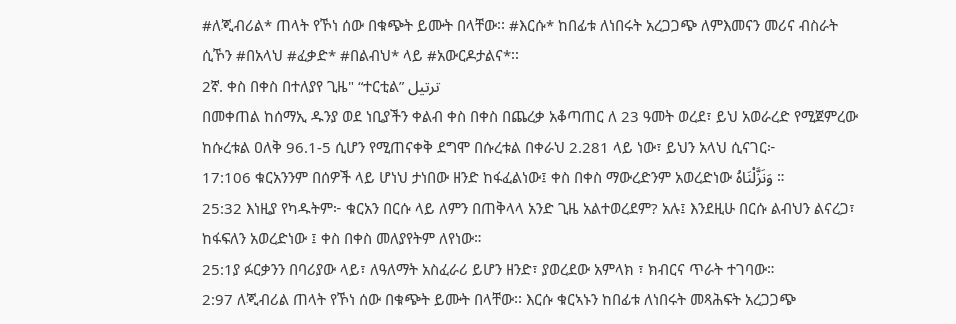#ለጂብሪል* ጠላት የኾነ ሰው በቁጭት ይሙት በላቸው፡፡ #እርሱ* ከበፊቱ ለነበሩት አረጋጋጭ ለምእመናን መሪና ብስራት ሲኾን #በአላህ #ፈቃድ* #በልብህ* ላይ #አውርዶታልና*፡፡
2ኛ. ቀስ በቀስ በተለያየ ጊዜ" “ተርቲል” ترتيل
በመቀጠል ከሰማኢ ዱንያ ወደ ነቢያችን ቀልብ ቀስ በቀስ በጨረቃ አቆጣጠር ለ 23 ዓመት ወረደ፣ ይህ አወራረድ የሚጀምረው ከሱረቱል ዐለቅ 96.1-5 ሲሆን የሚጠናቀቅ ደግሞ በሱረቱል በቀራህ 2.281 ላይ ነው፣ ይህን አላህ ሲናገር፦
17:106 ቁርአንንም በሰዎች ላይ ሆነህ ታነበው ዘንድ ከፋፈልነው፤ ቀስ በቀስ ማውረድንም አወረድነው وَنَزَّلْنَاهُ ።
25:32 እነዚያ የካዱትም፦ ቁርአን በርሱ ላይ ለምን በጠቅላላ አንድ ጊዜ አልተወረደም? አሉ፤ እንደዚሁ በርሱ ልብህን ልናረጋ፣ ከፋፍለን አወረድነው ፤ ቀስ በቀስ መለያየትም ለየነው።
25:1ያ ፉርቃንን በባሪያው ላይ፣ ለዓለማት አስፈራሪ ይሆን ዘንድ፣ ያወረደው አምላክ ፣ ክብርና ጥራት ተገባው።
2:97 ለጂብሪል ጠላት የኾነ ሰው በቁጭት ይሙት በላቸው፡፡ እርሱ ቁርኣኑን ከበፊቱ ለነበሩት መጻሕፍት አረጋጋጭ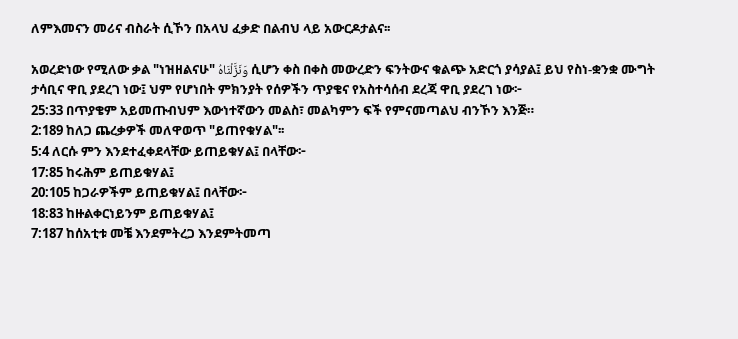ለምእመናን መሪና ብስራት ሲኾን በአላህ ፈቃድ በልብህ ላይ አውርዶታልና፡፡

አወረድነው የሚለው ቃል "ነዝዘልናሁ" وَنَزَّلْنَاهُ ሲሆን ቀስ በቀስ መውረድን ፍንትውና ቁልጭ አድርጎ ያሳያል፤ ይህ የስነ-ቋንቋ ሙግት ታሳቢና ዋቢ ያደረገ ነው፤ ህም የሆነበት ምክንያት የሰዎችን ጥያቄና የአስተሳሰብ ደረጃ ዋቢ ያደረገ ነው፦
25:33 በጥያቄም አይመጡብህም እውነተኛውን መልስ፣ መልካምን ፍች የምናመጣልህ ብንኾን እንጅ።
2:189 ከለጋ ጨረቃዎች መለዋወጥ "ይጠየቁሃል"፡፡
5:4 ለርሱ ምን እንደተፈቀደላቸው ይጠይቁሃል፤ በላቸው፦
17:85 ከሩሕም ይጠይቁሃል፤
20:105 ከጋራዎችም ይጠይቁሃል፤ በላቸው፦
18:83 ከዙልቀርነይንም ይጠይቁሃል፤
7:187 ከሰአቲቱ መቼ እንደምትረጋ እንደምትመጣ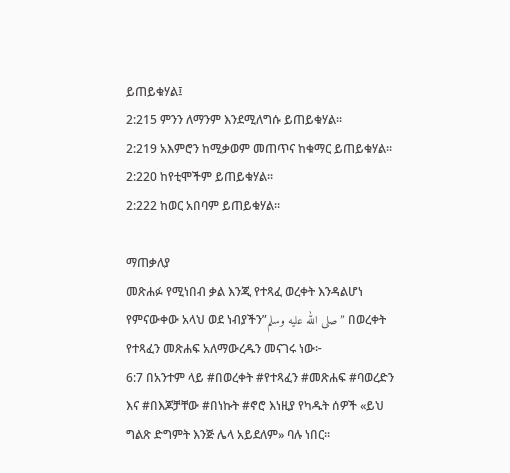ይጠይቁሃል፤
2:215 ምንን ለማንም እንደሚለግሱ ይጠይቁሃል፡፡
2:219 አእምሮን ከሚቃወም መጠጥና ከቁማር ይጠይቁሃል፡፡
2:220 ከየቲሞችም ይጠይቁሃል፡፡
2:222 ከወር አበባም ይጠይቁሃል፡፡

ማጠቃለያ
መጽሐፉ የሚነበብ ቃል እንጂ የተጻፈ ወረቀት እንዳልሆነ የምናውቀው አላህ ወደ ነብያችን”صلى الله عليه وسلم” በወረቀት የተጻፈን መጽሐፍ አለማውረዱን መናገሩ ነው፦
6:7 በአንተም ላይ #በወረቀት #የተጻፈን #መጽሐፍ #ባወረድን እና #በእጆቻቸው #በነኩት #ኖሮ እነዚያ የካዱት ሰዎች «ይህ ግልጽ ድግምት እንጅ ሌላ አይደለም» ባሉ ነበር፡፡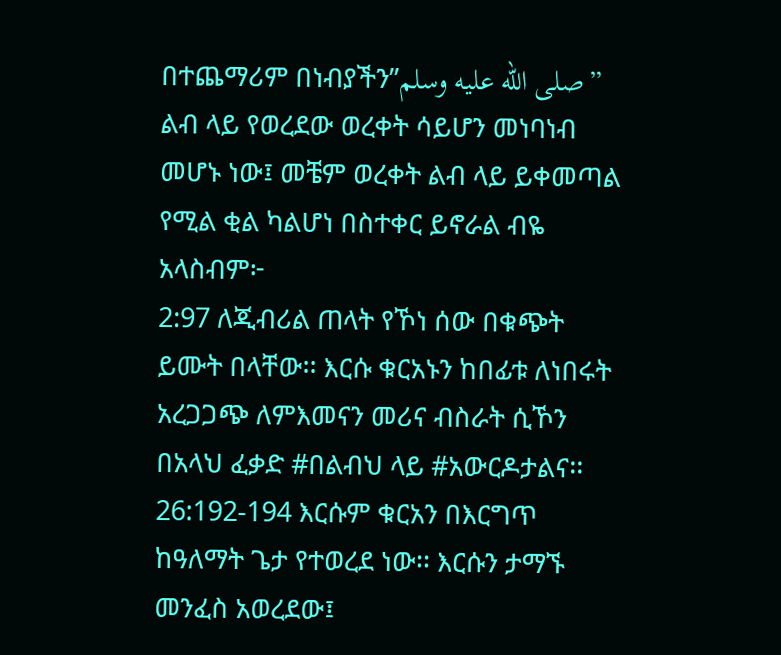በተጨማሪም በነብያችን”صلى الله عليه وسلم” ልብ ላይ የወረደው ወረቀት ሳይሆን መነባነብ መሆኑ ነው፤ መቼም ወረቀት ልብ ላይ ይቀመጣል የሚል ቂል ካልሆነ በስተቀር ይኖራል ብዬ አላስብም፦
2:97 ለጂብሪል ጠላት የኾነ ሰው በቁጭት ይሙት በላቸው፡፡ እርሱ ቁርአኑን ከበፊቱ ለነበሩት አረጋጋጭ ለምእመናን መሪና ብስራት ሲኾን በአላህ ፈቃድ #በልብህ ላይ #አውርዶታልና፡፡
26:192-194 እርሱም ቁርአን በእርግጥ ከዓለማት ጌታ የተወረደ ነው፡፡ እርሱን ታማኙ መንፈስ አወረደው፤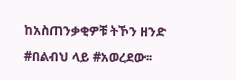ከአስጠንቃቂዎቹ ትኾን ዘንድ #በልብህ ላይ #አወረደው፡፡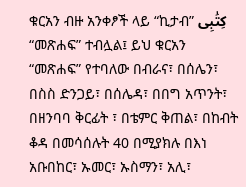ቁርአን ብዙ አንቀፆች ላይ “ኪታብ” كِتَٰبِى “መጽሐፍ” ተብሏል፤ ይህ ቁርአን “መጽሐፍ” የተባለው በብራና፣ በሰሌን፣ በስስ ድንጋይ፣ በሰሌዳ፣ በበግ አጥንት፣ በዘንባባ ቅርፊት ፣ በቴምር ቅጠል፣ በከብት ቆዳ በመሳሰሉት 40 በሚያክሉ በእነ አቡበከር፣ ኡመር፣ ኡስማን፣ አሊ፣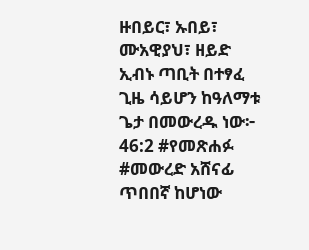ዙበይር፣ ኡበይ፣ ሙአዊያህ፣ ዘይድ ኢብኑ ጣቢት በተፃፈ ጊዜ ሳይሆን ከዓለማቱ ጌታ በመውረዱ ነው፦
46:2 #የመጽሐፉ #መውረድ አሸናፊ ጥበበኛ ከሆነው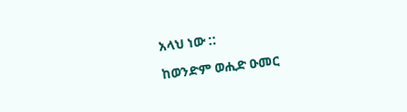አላህ ነው ::

ከወንድም ወሒድ ዑመር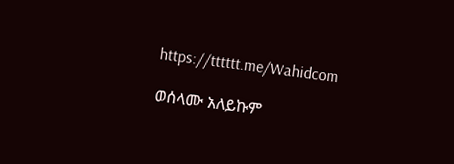https://tttttt.me/Wahidcom

ወሰላሙ አለይኩም